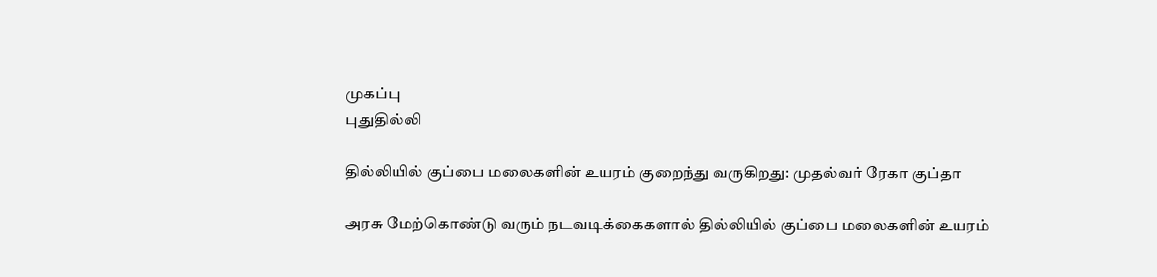முகப்பு
புதுதில்லி

தில்லியில் குப்பை மலைகளின் உயரம் குறைந்து வருகிறது: முதல்வர் ரேகா குப்தா

அரசு மேற்கொண்டு வரும் நடவடிக்கைகளால் தில்லியில் குப்பை மலைகளின் உயரம்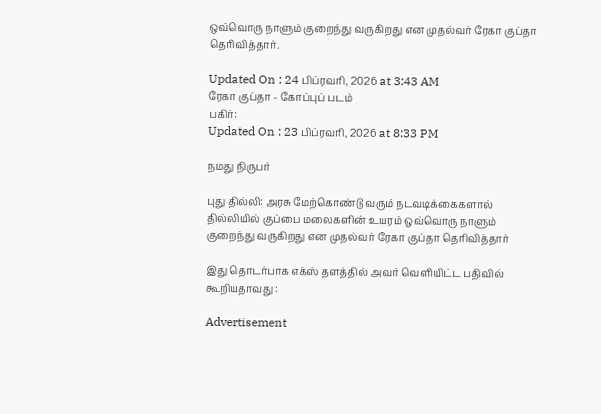ஒவ்வொரு நாளும் குறைந்து வருகிறது என முதல்வர் ரேகா குப்தா தெரிவித்தார்.

Updated On : 24 பிப்ரவரி, 2026 at 3:43 AM
ரேகா குப்தா - கோப்புப் படம்
பகிர்:
Updated On : 23 பிப்ரவரி, 2026 at 8:33 PM

நமது நிருபர்

புது தில்லி: அரசு மேற்கொண்டு வரும் நடவடிக்கைகளால் தில்லியில் குப்பை மலைகளின் உயரம் ஒவ்வொரு நாளும் குறைந்து வருகிறது என முதல்வர் ரேகா குப்தா தெரிவித்தார்

இது தொடர்பாக எக்ஸ் தளத்தில் அவர் வெளியிட்ட பதிவில் கூறியதாவது :

Advertisement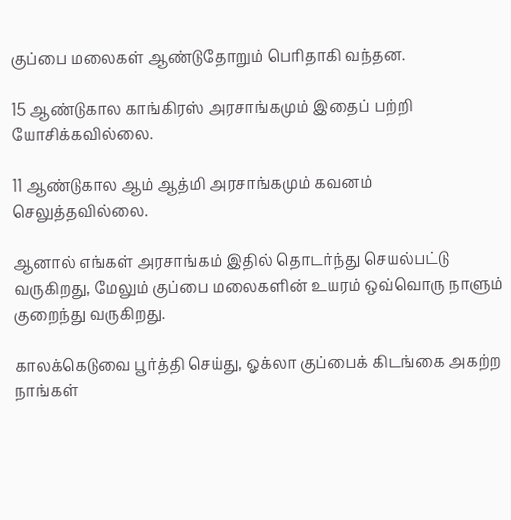குப்பை மலைகள் ஆண்டுதோறும் பெரிதாகி வந்தன.

15 ஆண்டுகால காங்கிரஸ் அரசாங்கமும் இதைப் பற்றி யோசிக்கவில்லை.

11 ஆண்டுகால ஆம் ஆத்மி அரசாங்கமும் கவனம் செலுத்தவில்லை.

ஆனால் எங்கள் அரசாங்கம் இதில் தொடர்ந்து செயல்பட்டு வருகிறது, மேலும் குப்பை மலைகளின் உயரம் ஒவ்வொரு நாளும் குறைந்து வருகிறது.

காலக்கெடுவை பூர்த்தி செய்து, ஓக்லா குப்பைக் கிடங்கை அகற்ற நாங்கள்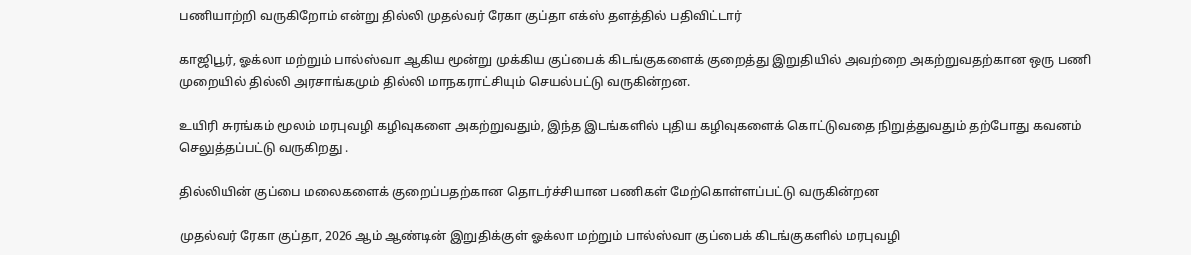பணியாற்றி வருகிறோம் என்று தில்லி முதல்வர் ரேகா குப்தா எக்ஸ் தளத்தில் பதிவிட்டார்

காஜிபூர், ஓக்லா மற்றும் பால்ஸ்வா ஆகிய மூன்று முக்கிய குப்பைக் கிடங்குகளைக் குறைத்து இறுதியில் அவற்றை அகற்றுவதற்கான ஒரு பணி முறையில் தில்லி அரசாங்கமும் தில்லி மாநகராட்சியும் செயல்பட்டு வருகின்றன.

உயிரி சுரங்கம் மூலம் மரபுவழி கழிவுகளை அகற்றுவதும், இந்த இடங்களில் புதிய கழிவுகளைக் கொட்டுவதை நிறுத்துவதும் தற்போது கவனம் செலுத்தப்பட்டு வருகிறது .

தில்லியின் குப்பை மலைகளைக் குறைப்பதற்கான தொடர்ச்சியான பணிகள் மேற்கொள்ளப்பட்டு வருகின்றன

முதல்வர் ரேகா குப்தா, 2026 ஆம் ஆண்டின் இறுதிக்குள் ஓக்லா மற்றும் பால்ஸ்வா குப்பைக் கிடங்குகளில் மரபுவழி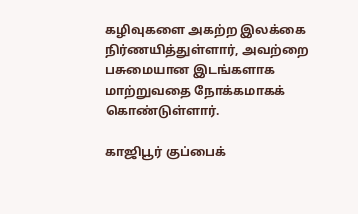கழிவுகளை அகற்ற இலக்கை நிர்ணயித்துள்ளார், அவற்றை பசுமையான இடங்களாக மாற்றுவதை நோக்கமாகக் கொண்டுள்ளார்.

காஜிபூர் குப்பைக்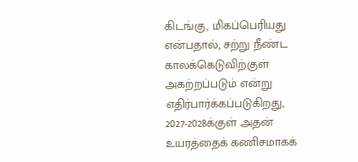கிடங்கு, மிகப்பெரியது என்பதால், சற்று நீண்ட காலக்கெடுவிற்குள் அகற்றப்படும் என்று எதிர்பார்க்கப்படுகிறது, 2027-2028க்குள் அதன் உயரத்தைக் கணிசமாகக்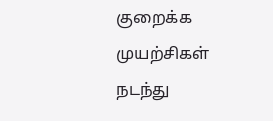குறைக்க முயற்சிகள் நடந்து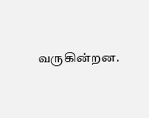வருகின்றன.